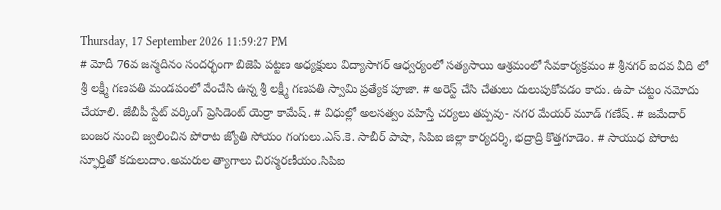Thursday, 17 September 2026 11:59:27 PM
# మోదీ 76వ జన్మదినం సందర్భంగా బిజెపి పట్టణ అధ్యక్షులు విద్యాసాగర్ ఆధ్వర్యంలో సత్యసాయి ఆశ్రమంలో సేవకార్యక్రమం # శ్రీనగర్ ఐదవ వీది లో శ్రీ లక్ష్మీ గణపతి మండపంలో వేంచేసి ఉన్న శ్రీ లక్ష్మీ గణపతి స్వామి ప్రత్యేక పూజా. # అరెస్ట్ చేసి చేతులు దులుపుకోవడం కాదు. ఉపా చట్టం నమోదు చేయాలి. జేబీపీ స్టేట్ వర్కింగ్ ప్రెసిడెంట్ యెర్రా కామేష్. # విధుల్లో అలసత్వం వహిస్తే చర్యలు తప్పవు- నగర మేయర్ మూడ్ గణేష్. # జమేదార్ బంజర నుంచి జ్వలించిన పోరాట జ్యోతి సోయం గంగులు.ఎస్.కె. సాబీర్ పాషా, సిపిఐ జిల్లా కార్యదర్శి, భద్రాద్రి కొత్తగూడెం. # సాయుధ పోరాట స్ఫూర్తితో కదులుదాం.అమరుల త్యాగాలు చిరస్మరణీయం.సిపిఐ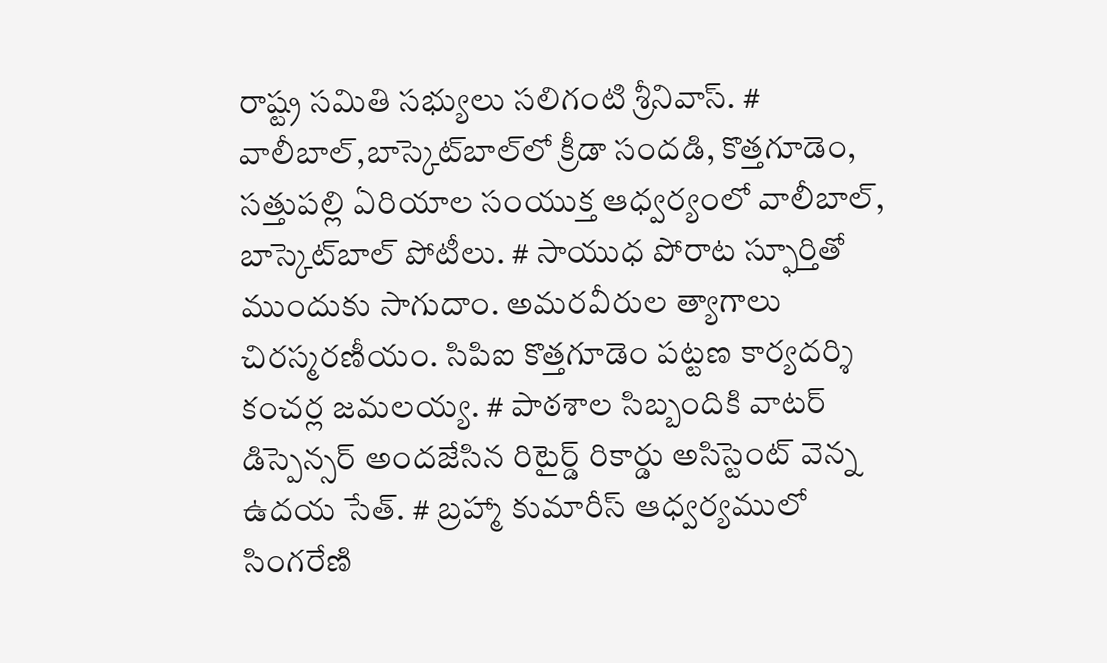రాష్ట్ర సమితి సభ్యులు సలిగంటి శ్రీనివాస్. # వాలీబాల్‌,బాస్కెట్‌బాల్‌లో క్రీడా సందడి, కొత్తగూడెం, సత్తుపల్లి ఏరియాల సంయుక్త ఆధ్వర్యంలో వాలీబాల్, బాస్కెట్‌బాల్ పోటీలు. # సాయుధ పోరాట స్ఫూర్తితో ముందుకు సాగుదాం. అమరవీరుల త్యాగాలు చిరస్మరణీయం. సిపిఐ కొత్తగూడెం పట్టణ కార్యదర్శి కంచర్ల జమలయ్య. # పాఠశాల సిబ్బందికి వాటర్ డిస్పెన్సర్ అందజేసిన రిటైర్డ్ రికార్డు అసిస్టెంట్ వెన్న ఉదయ సేత్. # బ్రహ్మా కుమారీస్ ఆధ్వర్యములో సింగరేణి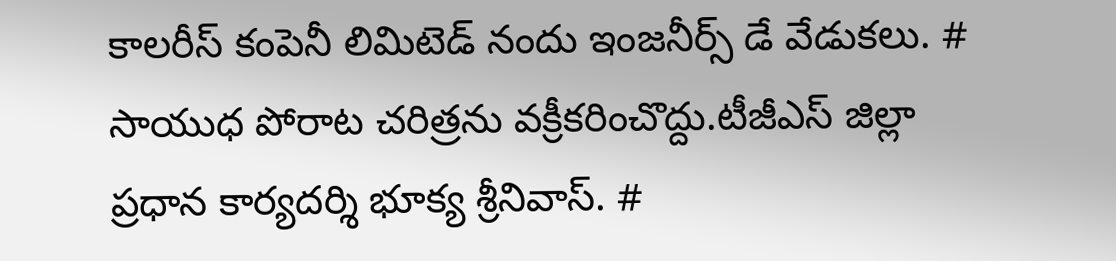కాలరీస్ కంపెనీ లిమిటెడ్ నందు ఇంజనీర్స్ డే వేడుకలు. # సాయుధ పోరాట చరిత్రను వక్రీకరించొద్దు.టీజీఎస్ జిల్లా ప్రధాన కార్యదర్శి భూక్య శ్రీనివాస్. #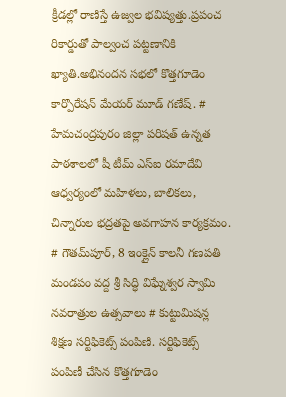క్రీడల్లో రాణిస్తే ఉజ్వల భవిష్యత్తు.ప్రపంచ రికార్డుతో పాల్వంచ పట్టణానికి ఖ్యాతి.అభినందన సభలో కొత్తగూడెం కార్పొరేషన్ మేయర్ మూడ్ గణేష్. # హేమచంద్రపురం జిల్లా పరిషత్ ఉన్నత పాఠశాలలో షీ టీమ్‌ ఎస్‌ఐ రమాదేవి ఆధ్వర్యంలో మహిళలు, బాలికలు, చిన్నారుల భద్రతపై అవగాహన కార్యక్రమం. # గౌతమ్‌పూర్, 8 ఇంక్లైన్ కాలనీ గణపతి మండపం వద్ద శ్రీ సిద్ధి విఘ్నేశ్వర స్వామి నవరాత్రుల ఉత్సవాలు # కుట్టుమిషన్ల శిక్షణ సర్టిఫికెట్స్ పంపిణి. సర్టిఫికెట్స్ పంపిణీ చేసిన కొత్తగూడెం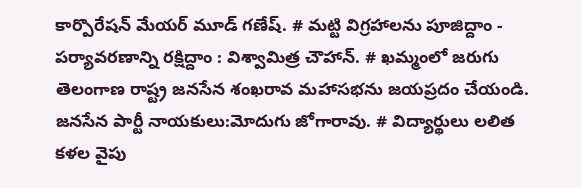కార్పొరేషన్ మేయర్ మూడ్ గణేష్. # మట్టి విగ్రహాలను పూజిద్దాం - పర్యావరణాన్ని రక్షిద్దాం : విశ్వామిత్ర చౌహాన్. # ఖమ్మంలో జరుగు తెలంగాణ రాష్ట్ర జనసేన శంఖరావ మహాసభను జయప్రదం చేయండి. జనసేన పార్టీ నాయకులు:మోదుగు జోగారావు. # విద్యార్థులు లలిత కళల వైపు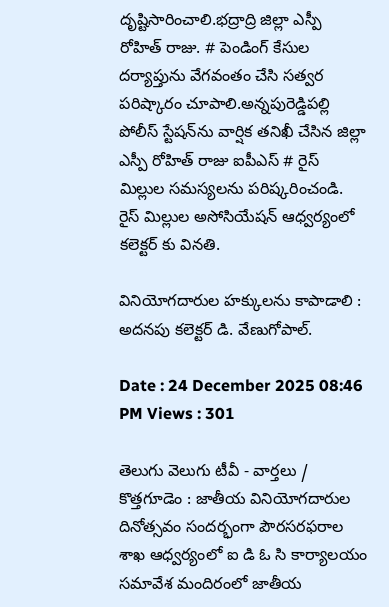దృష్టిసారించాలి.భద్రాద్రి జిల్లా ఎస్పీ రోహిత్ రాజు. # పెండింగ్ కేసుల దర్యాప్తును వేగవంతం చేసి సత్వర పరిష్కారం చూపాలి.అన్నపురెడ్డిపల్లి పోలీస్ స్టేషన్‌ను వార్షిక తనిఖీ చేసిన జిల్లా ఎస్పీ రోహిత్ రాజు ఐపీఎస్ # రైస్ మిల్లుల సమస్యలను పరిష్కరించండి. రైస్ మిల్లుల అసోసియేషన్ ఆధ్వర్యంలో కలెక్టర్ కు వినతి.

వినియోగదారుల హక్కులను కాపాడాలి : అదనపు కలెక్టర్ డి. వేణుగోపాల్.

Date : 24 December 2025 08:46 PM Views : 301

తెలుగు వెలుగు టీవీ - వార్తలు / కొత్తగూడెం : జాతీయ వినియోగదారుల దినోత్సవం సందర్భంగా పౌరసరఫరాల శాఖ ఆధ్వర్యంలో ఐ డి ఓ సి కార్యాలయం సమావేశ మందిరంలో జాతీయ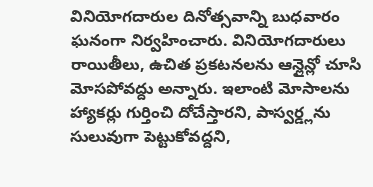వినియోగదారుల దినోత్సవాన్ని బుధవారం ఘనంగా నిర్వహించారు. వినియోగదారులు రాయితీలు, ఉచిత ప్రకటనలను ఆన్లైన్లో చూసి మోసపోవద్దు అన్నారు. ఇలాంటి మోసాలను హ్యాకర్లు గుర్తించి దోచేస్తారని, పాస్వర్డ్లను సులువుగా పెట్టుకోవద్దని,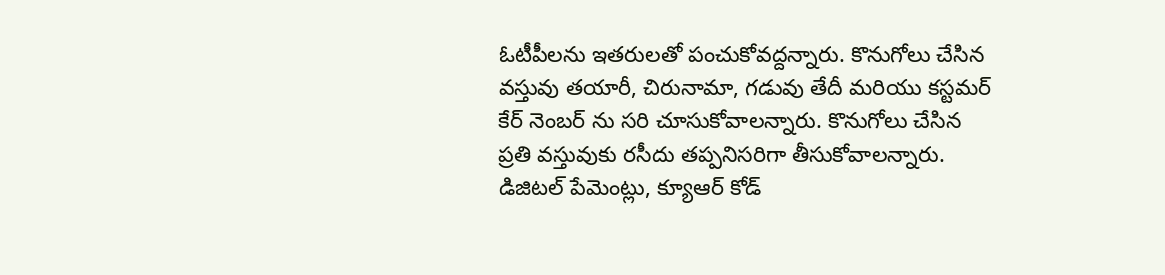ఓటీపీలను ఇతరులతో పంచుకోవద్దన్నారు. కొనుగోలు చేసిన వస్తువు తయారీ, చిరునామా, గడువు తేదీ మరియు కస్టమర్ కేర్ నెంబర్ ను సరి చూసుకోవాలన్నారు. కొనుగోలు చేసిన ప్రతి వస్తువుకు రసీదు తప్పనిసరిగా తీసుకోవాలన్నారు. డిజిటల్ పేమెంట్లు, క్యూఆర్ కోడ్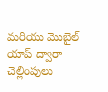మరియు మొబైల్ యాప్ ద్వారా చెల్లింపులు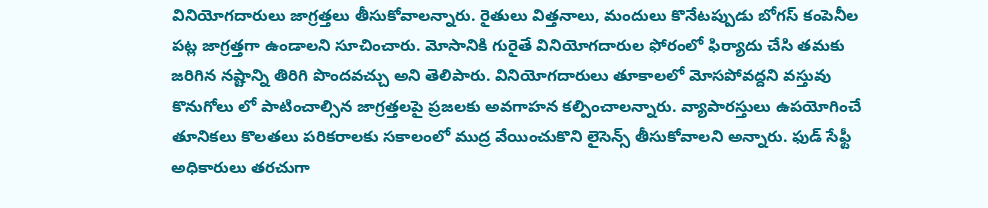వినియోగదారులు జాగ్రత్తలు తీసుకోవాలన్నారు. రైతులు విత్తనాలు, మందులు కొనేటప్పుడు బోగస్ కంపెనీల పట్ల జాగ్రత్తగా ఉండాలని సూచించారు. మోసానికి గురైతే వినియోగదారుల ఫోరంలో ఫిర్యాదు చేసి తమకు జరిగిన నష్టాన్ని తిరిగి పొందవచ్చు అని తెలిపారు. వినియోగదారులు తూకాలలో మోసపోవద్దని వస్తువు కొనుగోలు లో పాటించాల్సిన జాగ్రత్తలపై ప్రజలకు అవగాహన కల్పించాలన్నారు. వ్యాపారస్తులు ఉపయోగించే తూనికలు కొలతలు పరికరాలకు సకాలంలో ముద్ర వేయించుకొని లైసెన్స్ తీసుకోవాలని అన్నారు. ఫుడ్ సేఫ్టీ అధికారులు తరచుగా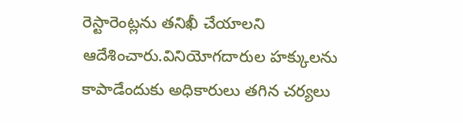రెస్టారెంట్లను తనిఖీ చేయాలని ఆదేశించారు.వినియోగదారుల హక్కులను కాపాడేందుకు అధికారులు తగిన చర్యలు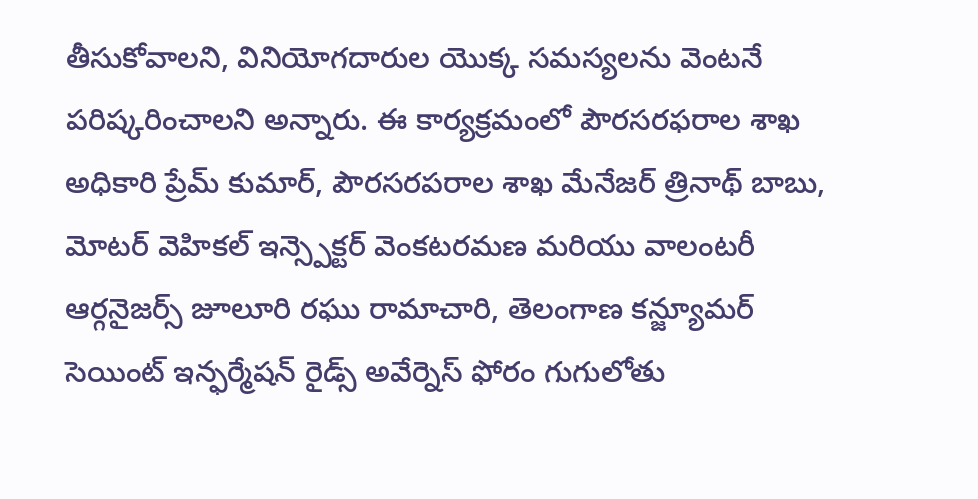తీసుకోవాలని, వినియోగదారుల యొక్క సమస్యలను వెంటనే పరిష్కరించాలని అన్నారు. ఈ కార్యక్రమంలో పౌరసరఫరాల శాఖ అధికారి ప్రేమ్ కుమార్, పౌరసరపరాల శాఖ మేనేజర్ త్రినాథ్ బాబు, మోటర్ వెహికల్ ఇన్స్పెక్టర్ వెంకటరమణ మరియు వాలంటరీ ఆర్గనైజర్స్ జూలూరి రఘు రామాచారి, తెలంగాణ కన్జ్యూమర్ సెయింట్ ఇన్ఫర్మేషన్ రైడ్స్ అవేర్నెస్ ఫోరం గుగులోతు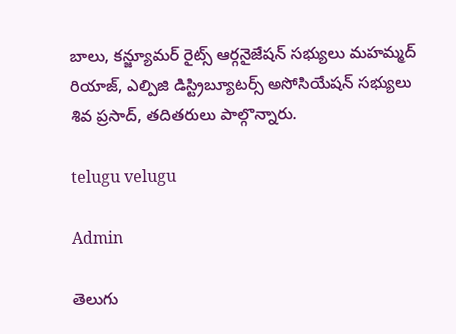బాలు, కన్జ్యూమర్ రైట్స్ ఆర్గనైజేషన్ సభ్యులు మహమ్మద్ రియాజ్, ఎల్పిజి డిస్ట్రిబ్యూటర్స్ అసోసియేషన్ సభ్యులు శివ ప్రసాద్, తదితరులు పాల్గొన్నారు.

telugu velugu

Admin

తెలుగు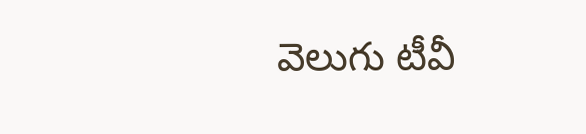వెలుగు టీవీ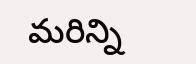మరిన్ని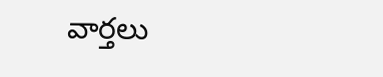వార్తలు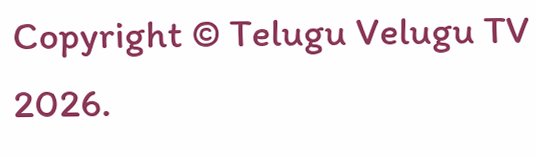Copyright © Telugu Velugu TV 2026.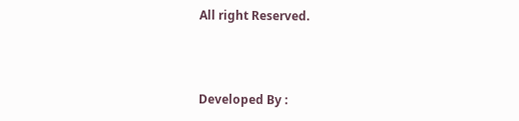All right Reserved.



Developed By :